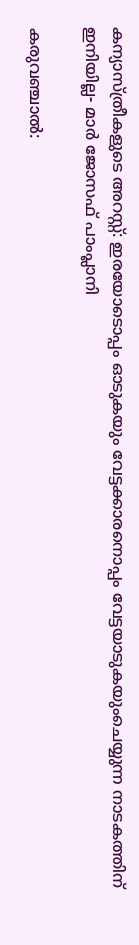കന്യാസ്ത്രീകളുടെ അറസ്റ്റ്: ഇരയോടൊപ്പം ഓടുകയും വേട്ടക്കാരനൊപ്പം വേട്ടയാടുകയുംചെയ്യുന്ന നാടകത്തിന് ഇനിയില്ല- മാർ ജോസഫ് പാംപ്ലാനി

കരുവഞ്ചാൽ: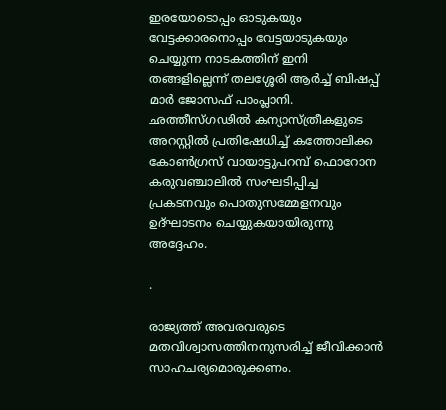ഇരയോടൊപ്പം ഓടുകയും വേട്ടക്കാരനൊപ്പം വേട്ടയാടുകയും ചെയ്യുന്ന നാടകത്തിന് ഇനി തങ്ങളില്ലെന്ന് തലശ്ശേരി ആർച്ച് ബിഷപ്പ് മാർ ജോസഫ് പാംപ്ലാനി. ഛത്തീസ്ഗഢിൽ കന്യാസ്ത്രീകളുടെ അറസ്റ്റിൽ പ്രതിഷേധിച്ച് കത്തോലിക്ക കോൺഗ്രസ് വായാട്ടുപറമ്പ് ഫൊറോന കരുവഞ്ചാലിൽ സംഘടിപ്പിച്ച പ്രകടനവും പൊതുസമ്മേളനവും ഉദ്ഘാടനം ചെയ്യുകയായിരുന്നു അദ്ദേഹം.

.

രാജ്യത്ത് അവരവരുടെ മതവിശ്വാസത്തിനനുസരിച്ച് ജീവിക്കാൻ സാഹചര്യമൊരുക്കണം.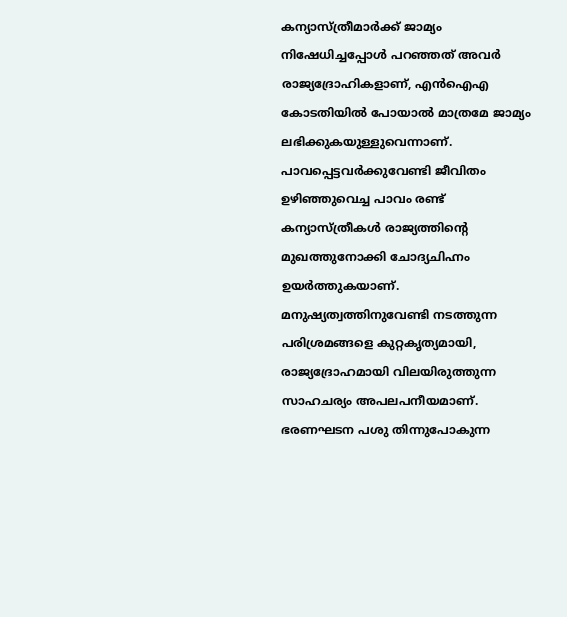കന്യാസ്ത്രീമാർക്ക് ജാമ്യം നിഷേധിച്ചപ്പോൾ പറഞ്ഞത് അവർ രാജ്യദ്രോഹികളാണ്, എൻഐഎ കോടതിയിൽ പോയാൽ മാത്രമേ ജാമ്യം ലഭിക്കുകയുള്ളുവെന്നാണ്. പാവപ്പെട്ടവർക്കുവേണ്ടി ജീവിതം ഉഴിഞ്ഞുവെച്ച പാവം രണ്ട് കന്യാസ്ത്രീകൾ രാജ്യത്തിന്റെ മുഖത്തുനോക്കി ചോദ്യചിഹ്നം ഉയർത്തുകയാണ്. മനുഷ്യത്വത്തിനുവേണ്ടി നടത്തുന്ന പരിശ്രമങ്ങളെ കുറ്റകൃത്യമായി, രാജ്യദ്രോഹമായി വിലയിരുത്തുന്ന സാഹചര്യം അപലപനീയമാണ്. ഭരണഘടന പശു തിന്നുപോകുന്ന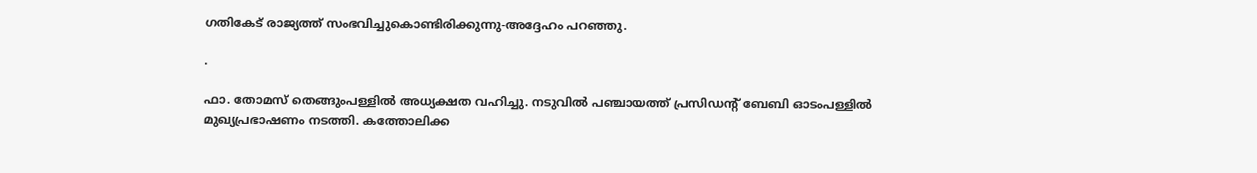ഗതികേട് രാജ്യത്ത് സംഭവിച്ചുകൊണ്ടിരിക്കുന്നു-അദ്ദേഹം പറഞ്ഞു.

.

ഫാ. തോമസ് തെങ്ങുംപള്ളിൽ അധ്യക്ഷത വഹിച്ചു. നടുവിൽ പഞ്ചായത്ത് പ്രസിഡന്റ് ബേബി ഓടംപള്ളിൽ മുഖ്യപ്രഭാഷണം നടത്തി. കത്തോലിക്ക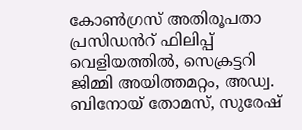കോൺഗ്രസ് അതിരൂപതാ പ്രസിഡൻറ് ഫിലിപ്പ് വെളിയത്തിൽ, സെക്രട്ടറി ജിമ്മി അയിത്തമറ്റം, അഡ്വ. ബിനോയ് തോമസ്, സുരേഷ്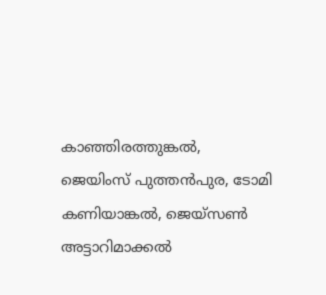കാഞ്ഞിരത്തുങ്കൽ, ജെയിംസ് പുത്തൻപുര, ടോമി കണിയാങ്കൽ, ജെയ്സൺ അട്ടാറിമാക്കൽ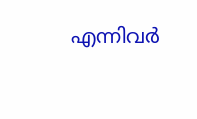എന്നിവർ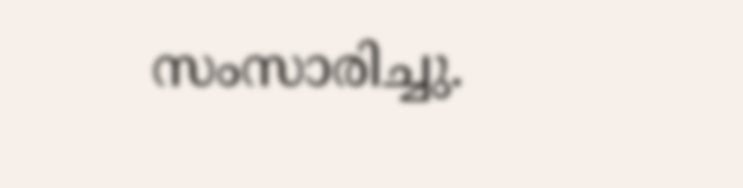സംസാരിച്ചു.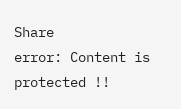Share
error: Content is protected !!